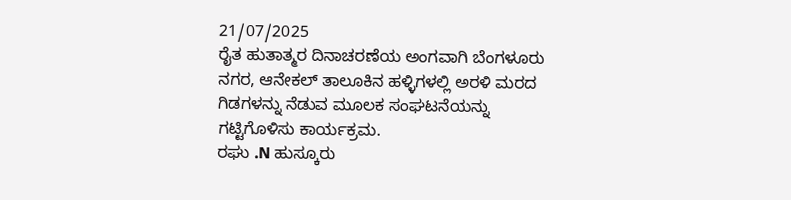21/07/2025
ರೈತ ಹುತಾತ್ಮರ ದಿನಾಚರಣೆಯ ಅಂಗವಾಗಿ ಬೆಂಗಳೂರು ನಗರ, ಆನೇಕಲ್ ತಾಲೂಕಿನ ಹಳ್ಳಿಗಳಲ್ಲಿ ಅರಳಿ ಮರದ ಗಿಡಗಳನ್ನು ನೆಡುವ ಮೂಲಕ ಸಂಘಟನೆಯನ್ನು ಗಟ್ಟಿಗೊಳಿಸು ಕಾರ್ಯಕ್ರಮ.
ರಘು .N ಹುಸ್ಕೂರು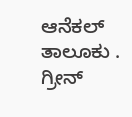ಆನೆಕಲ್ ತಾಲೂಕು .
ಗ್ರೀನ್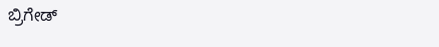ಬ್ರಿಗೇಡ್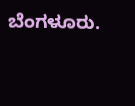ಬೆಂಗಳೂರು.